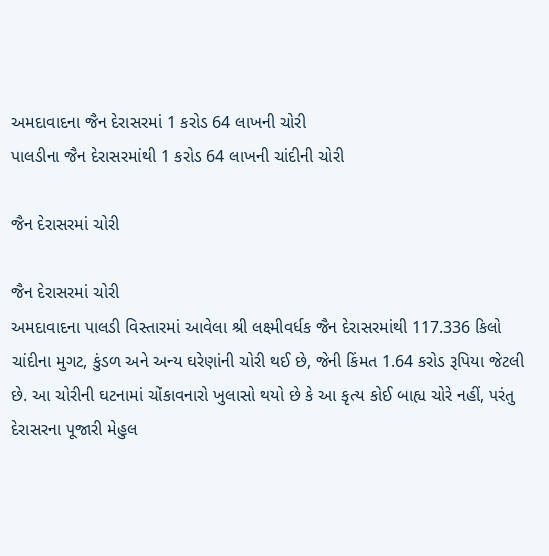અમદાવાદના જૈન દેરાસરમાં 1 કરોડ 64 લાખની ચોરી
પાલડીના જૈન દેરાસરમાંથી 1 કરોડ 64 લાખની ચાંદીની ચોરી

જૈન દેરાસરમાં ચોરી

જૈન દેરાસરમાં ચોરી
અમદાવાદના પાલડી વિસ્તારમાં આવેલા શ્રી લક્ષ્મીવર્ધક જૈન દેરાસરમાંથી 117.336 કિલો ચાંદીના મુગટ, કુંડળ અને અન્ય ઘરેણાંની ચોરી થઈ છે, જેની કિંમત 1.64 કરોડ રૂપિયા જેટલી છે. આ ચોરીની ઘટનામાં ચોંકાવનારો ખુલાસો થયો છે કે આ કૃત્ય કોઈ બાહ્ય ચોરે નહીં, પરંતુ દેરાસરના પૂજારી મેહુલ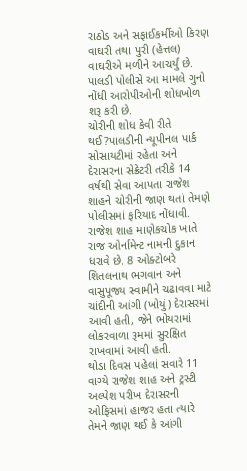રાઠોડ અને સફાઈકર્મીઓ કિરણ વાઘરી તથા પુરી (હેત્તલ) વાઘરીએ મળીને આચર્યું છે. પાલડી પોલીસે આ મામલે ગુનો નોંધી આરોપીઓની શોધખોળ શરૂ કરી છે.
ચોરીની શોધ કેવી રીતે થઈ?પાલડીની ન્યૂપીનલ પાર્ક સોસાયટીમાં રહેતા અને દેરાસરના સેક્રેટરી તરીકે 14 વર્ષથી સેવા આપતા રાજેશ શાહને ચોરીની જાણ થતાં તેમણે પોલીસમાં ફરિયાદ નોંધાવી. રાજેશ શાહ માણેકચોક ખાતે રાજ ઓર્નામેન્ટ નામની દુકાન ધરાવે છે. 8 ઓક્ટોબરે શિતલનાથ ભગવાન અને વાસુપૂજ્ય સ્વામીને ચઢાવવા માટે ચાંદીની આંગી (ખોયું) દેરાસરમાં આવી હતી, જેને ભોયરામાં લોકરવાળા રૂમમાં સુરક્ષિત રાખવામાં આવી હતી.
થોડા દિવસ પહેલાં સવારે 11 વાગ્યે રાજેશ શાહ અને ટ્રસ્ટી અલ્પેશ પરીખ દેરાસરની ઓફિસમાં હાજર હતા ત્યારે તેમને જાણ થઈ કે આંગી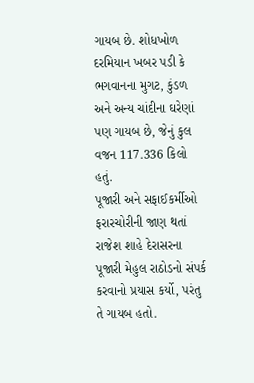ગાયબ છે. શોધખોળ દરમિયાન ખબર પડી કે ભગવાનના મુગટ, કુંડળ અને અન્ય ચાંદીના ઘરેણાં પણ ગાયબ છે, જેનું કુલ વજન 117.336 કિલો હતું.
પૂજારી અને સફાઈકર્મીઓ ફરારચોરીની જાણ થતાં રાજેશ શાહે દેરાસરના પૂજારી મેહુલ રાઠોડનો સંપર્ક કરવાનો પ્રયાસ કર્યો, પરંતુ તે ગાયબ હતો.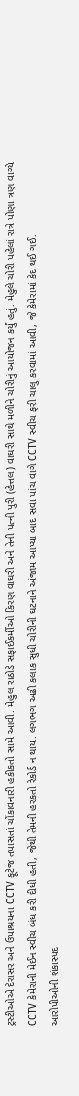ટ્રસ્ટીઓએ દેરાસર અને ઉપાશ્રયના CCTV ફૂટેજ તપાસતાં ચોંકાવનારી હકીકતો સામે આવી. મેહુલ રાઠોડે સફાઈકર્મીઓ કિરણ વાઘરી અને તેની પત્ની પુરી (હેત્તલ) વાઘરી સાથે મળીને ચોરીનું આયોજન કર્યું હતું. મેહુલે ચોરી પહેલાં રાત્રે પોણા ત્રણ વાગ્યે CCTV કેમેરાની મેઈન સ્વીચ બંધ કરી દીધી હતી, જેથી તેમની હરકતો રેકોર્ડ ન થાય. લગભગ અઢી કલાક સુધી ચોરીની ઘટનાને અંજામ આપ્યા બાદ સવા પાંચ વાગે CCTV સ્વીચ ફરી ચાલુ કરવામાં આવી, જે કેમેરામાં કેદ થઈ ગઈ.
આરોપીઓની શંકાસ્પદ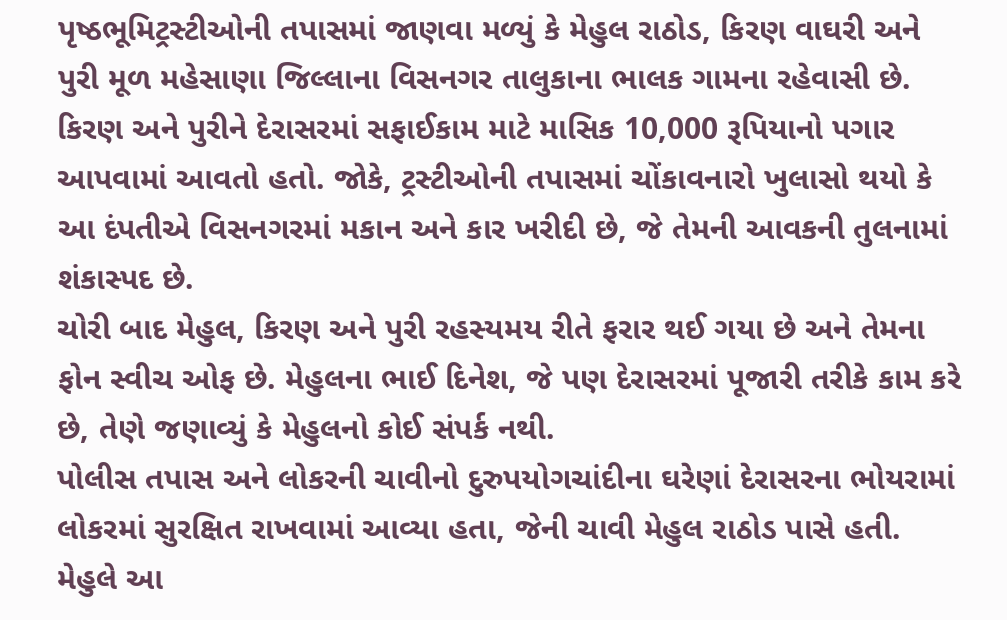પૃષ્ઠભૂમિટ્રસ્ટીઓની તપાસમાં જાણવા મળ્યું કે મેહુલ રાઠોડ, કિરણ વાઘરી અને પુરી મૂળ મહેસાણા જિલ્લાના વિસનગર તાલુકાના ભાલક ગામના રહેવાસી છે. કિરણ અને પુરીને દેરાસરમાં સફાઈકામ માટે માસિક 10,000 રૂપિયાનો પગાર આપવામાં આવતો હતો. જોકે, ટ્રસ્ટીઓની તપાસમાં ચોંકાવનારો ખુલાસો થયો કે આ દંપતીએ વિસનગરમાં મકાન અને કાર ખરીદી છે, જે તેમની આવકની તુલનામાં શંકાસ્પદ છે.
ચોરી બાદ મેહુલ, કિરણ અને પુરી રહસ્યમય રીતે ફરાર થઈ ગયા છે અને તેમના ફોન સ્વીચ ઓફ છે. મેહુલના ભાઈ દિનેશ, જે પણ દેરાસરમાં પૂજારી તરીકે કામ કરે છે, તેણે જણાવ્યું કે મેહુલનો કોઈ સંપર્ક નથી.
પોલીસ તપાસ અને લોકરની ચાવીનો દુરુપયોગચાંદીના ઘરેણાં દેરાસરના ભોયરામાં લોકરમાં સુરક્ષિત રાખવામાં આવ્યા હતા, જેની ચાવી મેહુલ રાઠોડ પાસે હતી. મેહુલે આ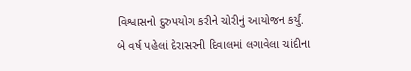વિશ્વાસનો દુરુપયોગ કરીને ચોરીનું આયોજન કર્યું. બે વર્ષ પહેલાં દેરાસરની દિવાલમાં લગાવેલા ચાંદીના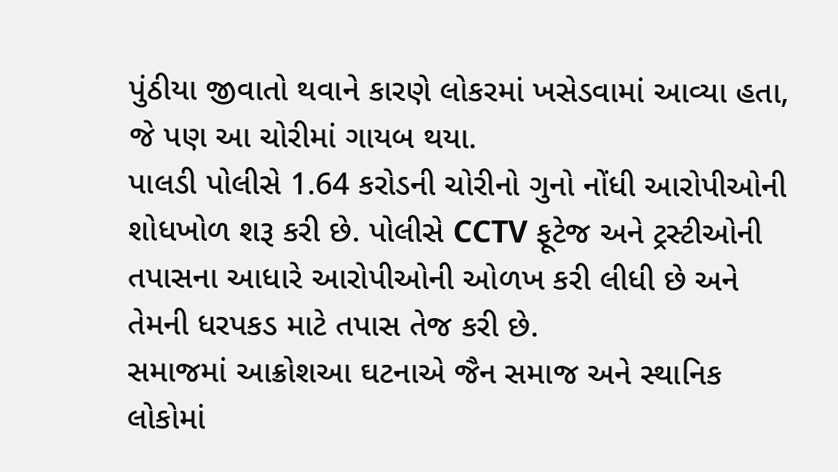પુંઠીયા જીવાતો થવાને કારણે લોકરમાં ખસેડવામાં આવ્યા હતા, જે પણ આ ચોરીમાં ગાયબ થયા.
પાલડી પોલીસે 1.64 કરોડની ચોરીનો ગુનો નોંધી આરોપીઓની શોધખોળ શરૂ કરી છે. પોલીસે CCTV ફૂટેજ અને ટ્રસ્ટીઓની તપાસના આધારે આરોપીઓની ઓળખ કરી લીધી છે અને તેમની ધરપકડ માટે તપાસ તેજ કરી છે.
સમાજમાં આક્રોશઆ ઘટનાએ જૈન સમાજ અને સ્થાનિક લોકોમાં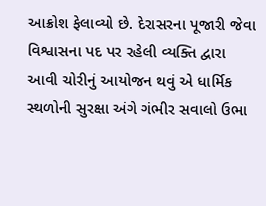આક્રોશ ફેલાવ્યો છે. દેરાસરના પૂજારી જેવા વિશ્વાસના પદ પર રહેલી વ્યક્તિ દ્વારા આવી ચોરીનું આયોજન થવું એ ધાર્મિક સ્થળોની સુરક્ષા અંગે ગંભીર સવાલો ઉભા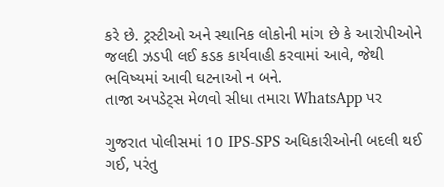કરે છે. ટ્રસ્ટીઓ અને સ્થાનિક લોકોની માંગ છે કે આરોપીઓને જલદી ઝડપી લઈ કડક કાર્યવાહી કરવામાં આવે, જેથી ભવિષ્યમાં આવી ઘટનાઓ ન બને.
તાજા અપડેટ્સ મેળવો સીધા તમારા WhatsApp પર

ગુજરાત પોલીસમાં 10 IPS-SPS અધિકારીઓની બદલી થઈ ગઈ, પરંતુ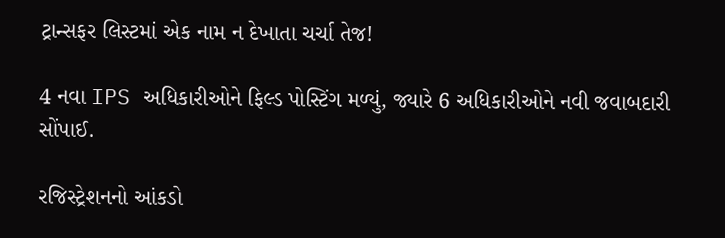ટ્રાન્સફર લિસ્ટમાં એક નામ ન દેખાતા ચર્ચા તેજ!

4 નવા IPS અધિકારીઓને ફિલ્ડ પોસ્ટિંગ મળ્યું, જ્યારે 6 અધિકારીઓને નવી જવાબદારી સોંપાઈ.

રજિસ્ટ્રેશનનો આંકડો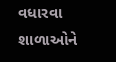વધારવા શાળાઓને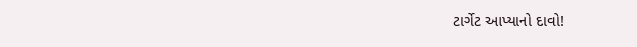ટાર્ગેટ આપ્યાનો દાવો!